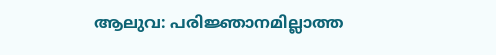ആലുവ: പരിജ്ഞാനമില്ലാത്ത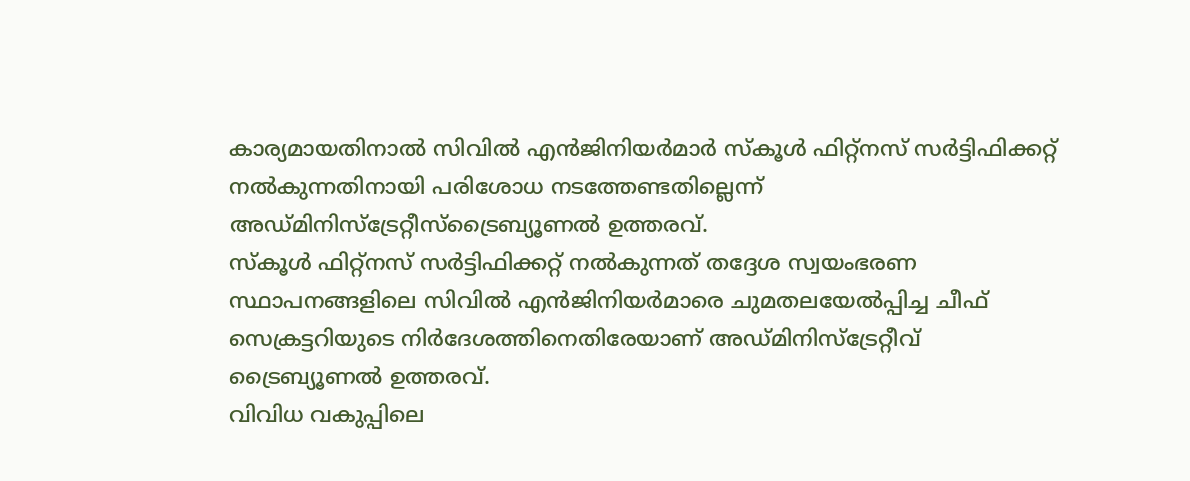കാര്യമായതിനാൽ സിവിൽ എൻജിനിയർമാർ സ്കൂൾ ഫിറ്റ്നസ് സർട്ടിഫിക്കറ്റ് നൽകുന്നതിനായി പരിശോധ നടത്തേണ്ടതില്ലെന്ന് അഡ്മിനിസ്ട്രേറ്റീസ്ട്രൈബ്യൂണൽ ഉത്തരവ്.
സ്കൂൾ ഫിറ്റ്നസ് സർട്ടിഫിക്കറ്റ് നൽകുന്നത് തദ്ദേശ സ്വയംഭരണ സ്ഥാപനങ്ങളിലെ സിവിൽ എൻജിനിയർമാരെ ചുമതലയേൽപ്പിച്ച ചീഫ് സെക്രട്ടറിയുടെ നിർദേശത്തിനെതിരേയാണ് അഡ്മിനിസ്ട്രേറ്റീവ് ട്രൈബ്യൂണൽ ഉത്തരവ്.
വിവിധ വകുപ്പിലെ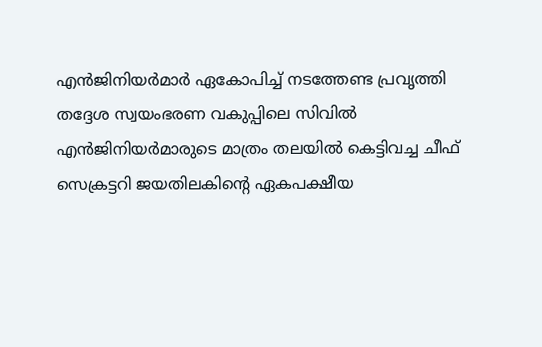എൻജിനിയർമാർ ഏകോപിച്ച് നടത്തേണ്ട പ്രവൃത്തി തദ്ദേശ സ്വയംഭരണ വകുപ്പിലെ സിവിൽ എൻജിനിയർമാരുടെ മാത്രം തലയിൽ കെട്ടിവച്ച ചീഫ് സെക്രട്ടറി ജയതിലകിന്റെ ഏകപക്ഷീയ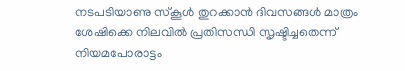നടപടിയാണു സ്കൂൾ തുറക്കാൻ ദിവസങ്ങൾ മാത്രം ശേഷിക്കെ നിലവിൽ പ്രതിസന്ധി സൃഷ്ടിച്ചതെന്ന് നിയമപോരാട്ടം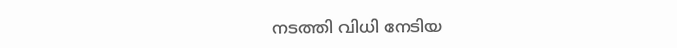നടത്തി വിധി നേടിയ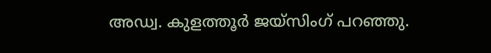അഡ്വ. കുളത്തൂർ ജയ്സിംഗ് പറഞ്ഞു.